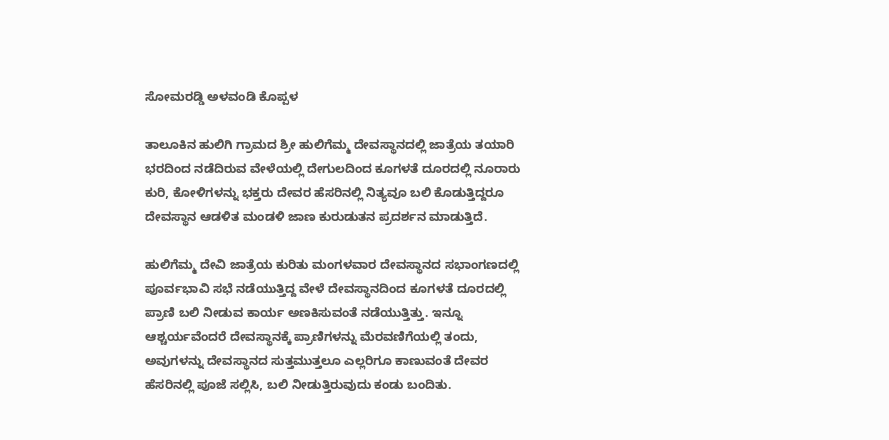ಸೋಮರಡ್ಡಿ ಅಳವಂಡಿ ಕೊಪ್ಪಳ

ತಾಲೂಕಿನ ಹುಲಿಗಿ ಗ್ರಾಮದ ಶ್ರೀ ಹುಲಿಗೆಮ್ಮ ದೇವಸ್ಥಾನದಲ್ಲಿ ಜಾತ್ರೆಯ ತಯಾರಿ ಭರದಿಂದ ನಡೆದಿರುವ ವೇಳೆಯಲ್ಲಿ ದೇಗುಲದಿಂದ ಕೂಗಳತೆ ದೂರದಲ್ಲಿ ನೂರಾರು ಕುರಿ, ಕೋಳಿಗಳನ್ನು ಭಕ್ತರು ದೇವರ ಹೆಸರಿನಲ್ಲಿ ನಿತ್ಯವೂ ಬಲಿ ಕೊಡುತ್ತಿದ್ದರೂ ದೇವಸ್ಥಾನ ಆಡಳಿತ ಮಂಡಳಿ ಜಾಣ ಕುರುಡುತನ ಪ್ರದರ್ಶನ ಮಾಡುತ್ತಿದೆ.

ಹುಲಿಗೆಮ್ಮ ದೇವಿ ಜಾತ್ರೆಯ ಕುರಿತು ಮಂಗಳವಾರ ದೇವಸ್ಥಾನದ ಸಭಾಂಗಣದಲ್ಲಿ ಪೂರ್ವಭಾವಿ ಸಭೆ ನಡೆಯುತ್ತಿದ್ದ ವೇಳೆ ದೇವಸ್ಥಾನದಿಂದ ಕೂಗಳತೆ ದೂರದಲ್ಲಿ ಪ್ರಾಣಿ ಬಲಿ ನೀಡುವ ಕಾರ್ಯ ಅಣಕಿಸುವಂತೆ ನಡೆಯುತ್ತಿತ್ತು. ಇನ್ನೂ ಆಶ್ಚರ್ಯವೆಂದರೆ ದೇವಸ್ಥಾನಕ್ಕೆ ಪ್ರಾಣಿಗಳನ್ನು ಮೆರವಣಿಗೆಯಲ್ಲಿ ತಂದು, ಅವುಗಳನ್ನು ದೇವಸ್ಥಾನದ ಸುತ್ತಮುತ್ತಲೂ ಎಲ್ಲರಿಗೂ ಕಾಣುವಂತೆ ದೇವರ ಹೆಸರಿನಲ್ಲಿ ಪೂಜೆ ಸಲ್ಲಿಸಿ, ಬಲಿ ನೀಡುತ್ತಿರುವುದು ಕಂಡು ಬಂದಿತು.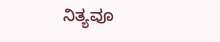ನಿತ್ಯವೂ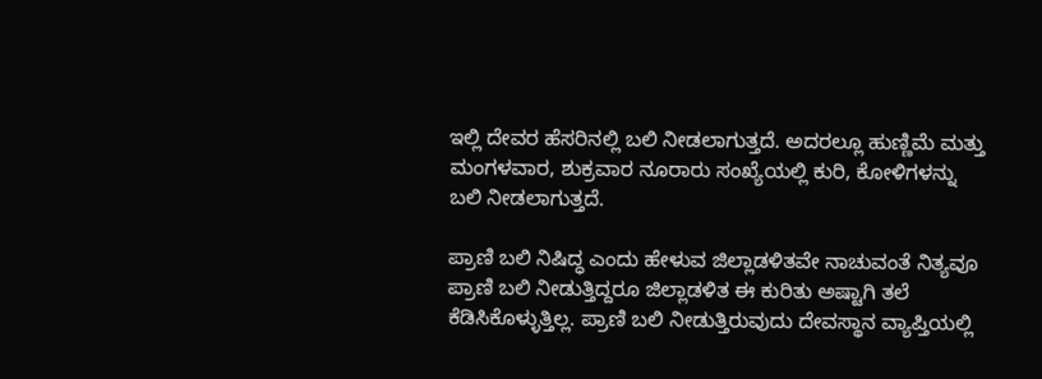ಇಲ್ಲಿ ದೇವರ ಹೆಸರಿನಲ್ಲಿ ಬಲಿ ನೀಡಲಾಗುತ್ತದೆ. ಅದರಲ್ಲೂ ಹುಣ್ಣಿಮೆ ಮತ್ತು ಮಂಗಳವಾರ, ಶುಕ್ರವಾರ ನೂರಾರು ಸಂಖ್ಯೆಯಲ್ಲಿ ಕುರಿ, ಕೋಳಿಗಳನ್ನು ಬಲಿ ನೀಡಲಾಗುತ್ತದೆ.

ಪ್ರಾಣಿ ಬಲಿ ನಿಷಿದ್ಧ ಎಂದು ಹೇಳುವ ಜಿಲ್ಲಾಡಳಿತವೇ ನಾಚುವಂತೆ ನಿತ್ಯವೂ ಪ್ರಾಣಿ ಬಲಿ ನೀಡುತ್ತಿದ್ದರೂ ಜಿಲ್ಲಾಡಳಿತ ಈ ಕುರಿತು ಅಷ್ಟಾಗಿ ತಲೆ ಕೆಡಿಸಿಕೊಳ್ಳುತ್ತಿಲ್ಲ. ಪ್ರಾಣಿ ಬಲಿ ನೀಡುತ್ತಿರುವುದು ದೇವಸ್ಥಾನ ವ್ಯಾಪ್ತಿಯಲ್ಲಿ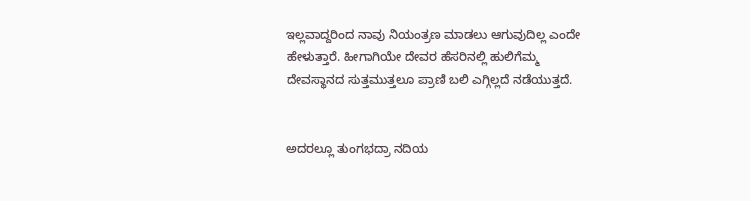ಇಲ್ಲವಾದ್ದರಿಂದ ನಾವು ನಿಯಂತ್ರಣ ಮಾಡಲು ಆಗುವುದಿಲ್ಲ ಎಂದೇ ಹೇಳುತ್ತಾರೆ. ಹೀಗಾಗಿಯೇ ದೇವರ ಹೆಸರಿನಲ್ಲಿ ಹುಲಿಗೆಮ್ಮ ದೇವಸ್ಥಾನದ ಸುತ್ತಮುತ್ತಲೂ ಪ್ರಾಣಿ ಬಲಿ ಎಗ್ಗಿಲ್ಲದೆ ನಡೆಯುತ್ತದೆ.


ಅದರಲ್ಲೂ ತುಂಗಭದ್ರಾ ನದಿಯ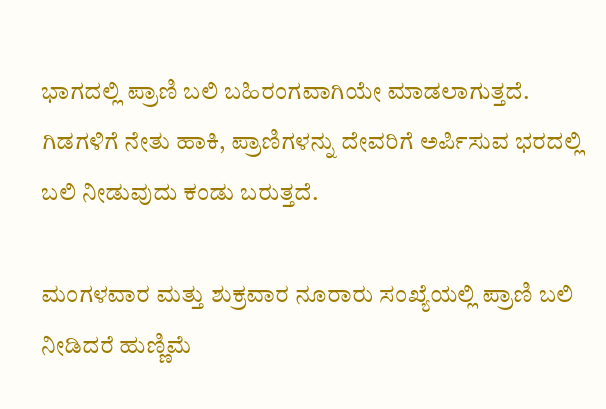ಭಾಗದಲ್ಲಿ ಪ್ರಾಣಿ ಬಲಿ ಬಹಿರಂಗವಾಗಿಯೇ ಮಾಡಲಾಗುತ್ತದೆ. ಗಿಡಗಳಿಗೆ ನೇತು ಹಾಕಿ, ಪ್ರಾಣಿಗಳನ್ನು ದೇವರಿಗೆ ಅರ್ಪಿಸುವ ಭರದಲ್ಲಿ ಬಲಿ ನೀಡುವುದು ಕಂಡು ಬರುತ್ತದೆ.

ಮಂಗಳವಾರ ಮತ್ತು ಶುಕ್ರವಾರ ನೂರಾರು ಸಂಖ್ಯೆಯಲ್ಲಿ ಪ್ರಾಣಿ ಬಲಿ ನೀಡಿದರೆ ಹುಣ್ಣಿಮೆ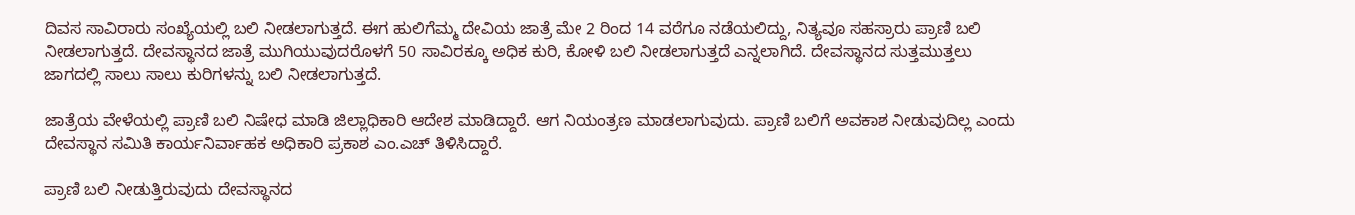ದಿವಸ ಸಾವಿರಾರು ಸಂಖ್ಯೆಯಲ್ಲಿ ಬಲಿ ನೀಡಲಾಗುತ್ತದೆ. ಈಗ ಹುಲಿಗೆಮ್ಮ ದೇವಿಯ ಜಾತ್ರೆ ಮೇ 2 ರಿಂದ 14 ವರೆಗೂ ನಡೆಯಲಿದ್ದು, ನಿತ್ಯವೂ ಸಹಸ್ರಾರು ಪ್ರಾಣಿ ಬಲಿ ನೀಡಲಾಗುತ್ತದೆ. ದೇವಸ್ಥಾನದ ಜಾತ್ರೆ ಮುಗಿಯುವುದರೊಳಗೆ 50 ಸಾವಿರಕ್ಕೂ ಅಧಿಕ ಕುರಿ, ಕೋಳಿ ಬಲಿ ನೀಡಲಾಗುತ್ತದೆ ಎನ್ನಲಾಗಿದೆ. ದೇವಸ್ಥಾನದ ಸುತ್ತಮುತ್ತಲು ಜಾಗದಲ್ಲಿ ಸಾಲು ಸಾಲು ಕುರಿಗಳನ್ನು ಬಲಿ ನೀಡಲಾಗುತ್ತದೆ.

ಜಾತ್ರೆಯ ವೇಳೆಯಲ್ಲಿ ಪ್ರಾಣಿ ಬಲಿ ನಿಷೇಧ ಮಾಡಿ ಜಿಲ್ಲಾಧಿಕಾರಿ ಆದೇಶ ಮಾಡಿದ್ದಾರೆ. ಆಗ ನಿಯಂತ್ರಣ ಮಾಡಲಾಗುವುದು. ಪ್ರಾಣಿ ಬಲಿಗೆ ಅವಕಾಶ ನೀಡುವುದಿಲ್ಲ ಎಂದು ದೇವಸ್ಥಾನ ಸಮಿತಿ ಕಾರ್ಯನಿರ್ವಾಹಕ ಅಧಿಕಾರಿ ಪ್ರಕಾಶ ಎಂ.ಎಚ್ ತಿಳಿಸಿದ್ದಾರೆ.

ಪ್ರಾಣಿ ಬಲಿ ನೀಡುತ್ತಿರುವುದು ದೇವಸ್ಥಾನದ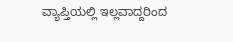ವ್ಯಾಪ್ತಿಯಲ್ಲಿ ಇಲ್ಲವಾದ್ದರಿಂದ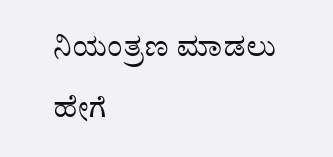ನಿಯಂತ್ರಣ ಮಾಡಲು ಹೇಗೆ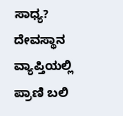ಸಾಧ್ಯ? ದೇವಸ್ಥಾನ ವ್ಯಾಪ್ತಿಯಲ್ಲಿ ಪ್ರಾಣಿ ಬಲಿ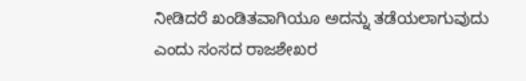ನೀಡಿದರೆ ಖಂಡಿತವಾಗಿಯೂ ಅದನ್ನು ತಡೆಯಲಾಗುವುದು ಎಂದು ಸಂಸದ ರಾಜಶೇಖರ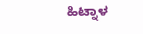ಹಿಟ್ನಾಳ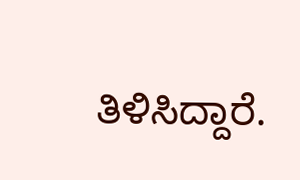ತಿಳಿಸಿದ್ದಾರೆ.